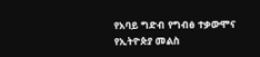የአባይ ግድብ የግብፅ ተቃውሞና የኢትዮጵያ መልስ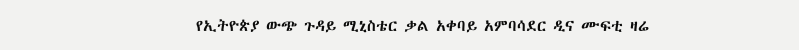የኢትዮጵያ ውጭ ጉዳይ ሚኒስቴር ቃል አቀባይ አምባሳደር ዲና ሙፍቲ ዛሬ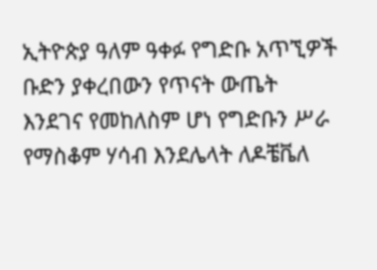ኢትዮጵያ ዓለም ዓቀፉ የግድቡ አጥኚዎች ቡድን ያቀረበውን የጥናት ውጤት እንደገና የመከለስም ሆነ የግድቡን ሥራ የማስቆም ሃሳብ እንደሌላት ለዶቼቬለ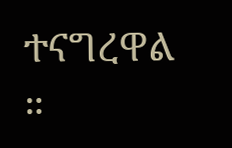ተናግረዋል ።